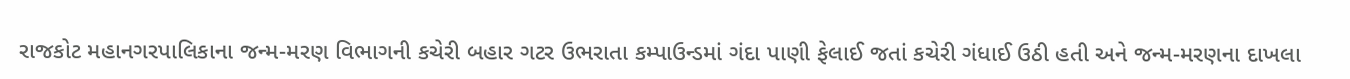રાજકોટ મહાનગરપાલિકાના જન્મ-મરણ વિભાગની કચેરી બહાર ગટર ઉભરાતા કમ્પાઉન્ડમાં ગંદા પાણી ફેલાઈ જતાં કચેરી ગંધાઈ ઉઠી હતી અને જન્મ-મરણના દાખલા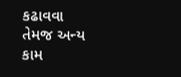કઢાવવા તેમજ અન્ય કામ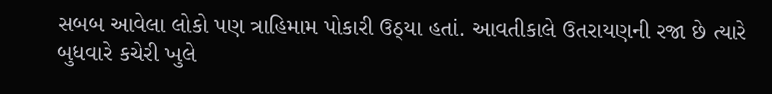સબબ આવેલા લોકો પણ ત્રાહિમામ પોકારી ઉઠ્યા હતાં. આવતીકાલે ઉતરાયણની રજા છે ત્યારે બુધવારે કચેરી ખુલે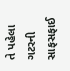તે પહેલા ગટરની સાફસફાઈ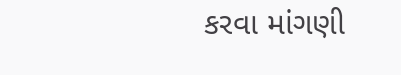કરવા માંગણી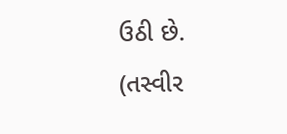ઉઠી છે. (તસ્વીર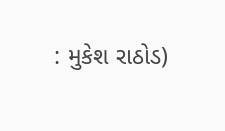: મુકેશ રાઠોડ)